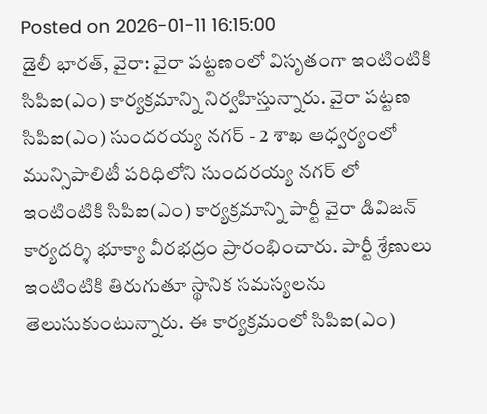Posted on 2026-01-11 16:15:00
డైలీ భారత్, వైరా: వైరా పట్టణంలో విసృతంగా ఇంటింటికి సిపిఐ(ఎం) కార్యక్రమాన్ని నిర్వహిస్తున్నారు. వైరా పట్టణ సిపిఐ(ఎం) సుందరయ్య నగర్ - 2 శాఖ ఆధ్వర్యంలో మున్సిపాలిటీ పరిధిలోని సుందరయ్య నగర్ లో ఇంటింటికి సిపిఐ(ఎం) కార్యక్రమాన్ని పార్టీ వైరా డివిజన్ కార్యదర్శి భూక్యా వీరభద్రం ప్రారంభించారు. పార్టీ శ్రేణులు ఇంటింటికి తిరుగుతూ స్థానిక సమస్యలను తెలుసుకుంటున్నారు. ఈ కార్యక్రమంలో సిపిఐ(ఎం)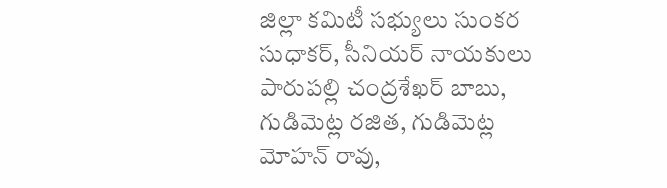జిల్లా కమిటీ సభ్యులు సుంకర సుధాకర్, సీనియర్ నాయకులు పారుపల్లి చంద్రశేఖర్ బాబు, గుడిమెట్ల రజిత, గుడిమెట్ల మోహన్ రావు,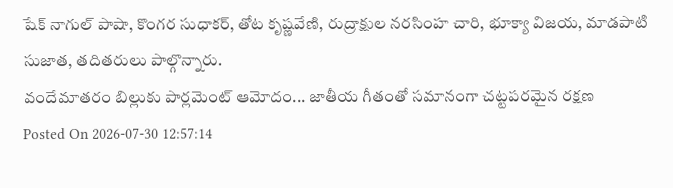షేక్ నాగుల్ పాషా, కొంగర సుధాకర్, తోట కృష్ణవేణి, రుద్రాక్షుల నరసింహ చారి, భూక్యా విజయ, మాడపాటి సుజాత, తదితరులు పాల్గొన్నారు.
వందేమాతరం బిల్లుకు పార్లమెంట్ ఆమోదం... జాతీయ గీతంతో సమానంగా చట్టపరమైన రక్షణ
Posted On 2026-07-30 12:57:14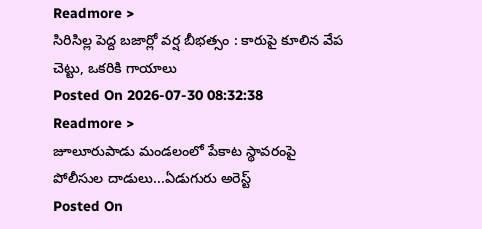Readmore >
సిరిసిల్ల పెద్ద బజార్లో వర్ష బీభత్సం : కారుపై కూలిన వేప చెట్టు, ఒకరికి గాయాలు
Posted On 2026-07-30 08:32:38
Readmore >
జూలూరుపాడు మండలంలో పేకాట స్థావరంపై పోలీసుల దాడులు...ఏడుగురు అరెస్ట్
Posted On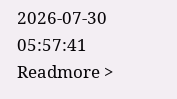2026-07-30 05:57:41
Readmore >